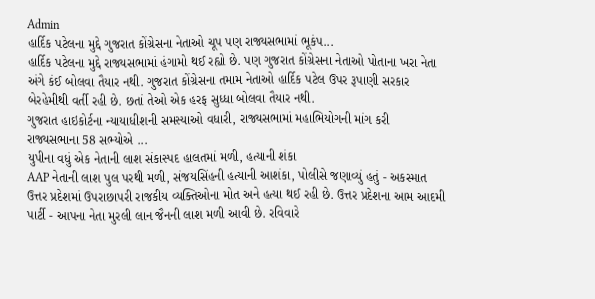Admin
હાર્દિક પટેલના મુદ્દે ગુજરાત કોંગ્રેસના નેતાઓ ચૂપ પણ રાજ્યસભામાં ભૂકંપ...
હાર્દિક પટેલના મુદ્દે રાજ્યસભામાં હંગામો થઈ રહ્યો છે. પણ ગુજરાત કોંગ્રેસના નેતાઓ પોતાના ખરા નેતા અંગે કંઈ બોલવા તૈયાર નથી. ગુજરાત કોંગ્રેસના તમામ નેતાઓ હાર્દિક પટેલ ઉપર રૂપાણી સરકાર બેરહેમીથી વર્તી રહી છે. છતાં તેઓ એક હરફ સુધ્ધા બોલવા તૈયાર નથી.
ગુજરાત હાઇકોર્ટના ન્યાયાધીશની સમસ્યાઓ વધારી, રાજ્યસભામાં મહાભિયોગની માંગ કરી
રાજ્યસભાના 58 સભ્યોએ ...
યુપીના વધું એક નેતાની લાશ સંકાસ્પદ હાલતમાં મળી, હત્યાની શંકા
AAP નેતાની લાશ પુલ પરથી મળી, સંજયસિંહની હત્યાની આશંકા, પોલીસે જણાવ્યું હતું - અકસ્માત
ઉત્તર પ્રદેશમાં ઉપરાછાપરી રાજકીય વ્યક્તિઓના મોત અને હત્યા થઈ રહી છે. ઉત્તર પ્રદેશના આમ આદમી પાર્ટી - આપના નેતા મુરલી લાન જૈનની લાશ મળી આવી છે. રવિવારે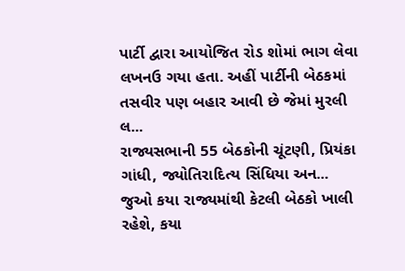પાર્ટી દ્વારા આયોજિત રોડ શોમાં ભાગ લેવા લખનઉ ગયા હતા. અહીં પાર્ટીની બેઠકમાં તસવીર પણ બહાર આવી છે જેમાં મુરલી લ...
રાજ્યસભાની 55 બેઠકોની ચૂંટણી, પ્રિયંકા ગાંધી, જ્યોતિરાદિત્ય સિંધિયા અન...
જુઓ કયા રાજ્યમાંથી કેટલી બેઠકો ખાલી રહેશે, કયા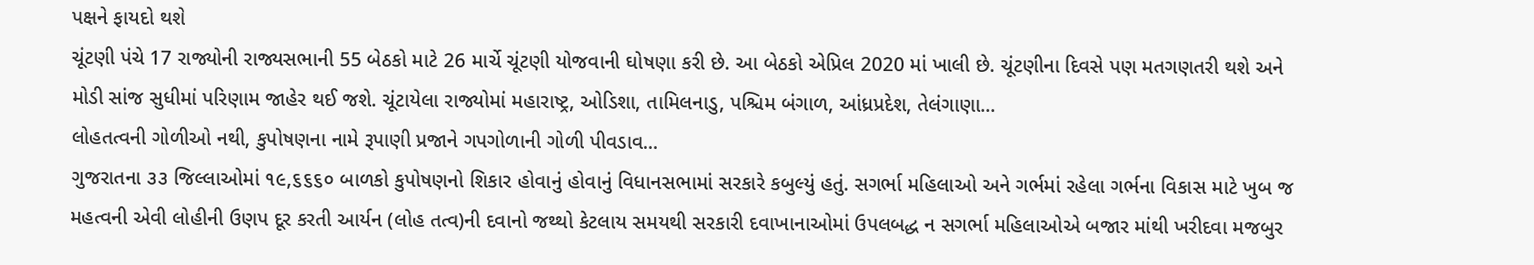પક્ષને ફાયદો થશે
ચૂંટણી પંચે 17 રાજ્યોની રાજ્યસભાની 55 બેઠકો માટે 26 માર્ચે ચૂંટણી યોજવાની ઘોષણા કરી છે. આ બેઠકો એપ્રિલ 2020 માં ખાલી છે. ચૂંટણીના દિવસે પણ મતગણતરી થશે અને મોડી સાંજ સુધીમાં પરિણામ જાહેર થઈ જશે. ચૂંટાયેલા રાજ્યોમાં મહારાષ્ટ્ર, ઓડિશા, તામિલનાડુ, પશ્ચિમ બંગાળ, આંધ્રપ્રદેશ, તેલંગાણા...
લોહતત્વની ગોળીઓ નથી, કુપોષણના નામે રૂપાણી પ્રજાને ગપગોળાની ગોળી પીવડાવ...
ગુજરાતના ૩૩ જિલ્લાઓમાં ૧૯,૬૬૬૦ બાળકો કુપોષણનો શિકાર હોવાનું હોવાનું વિધાનસભામાં સરકારે કબુલ્યું હતું. સગર્ભા મહિલાઓ અને ગર્ભમાં રહેલા ગર્ભના વિકાસ માટે ખુબ જ મહત્વની એવી લોહીની ઉણપ દૂર કરતી આર્યન (લોહ તત્વ)ની દવાનો જથ્થો કેટલાય સમયથી સરકારી દવાખાનાઓમાં ઉપલબદ્ધ ન સગર્ભા મહિલાઓએ બજાર માંથી ખરીદવા મજબુર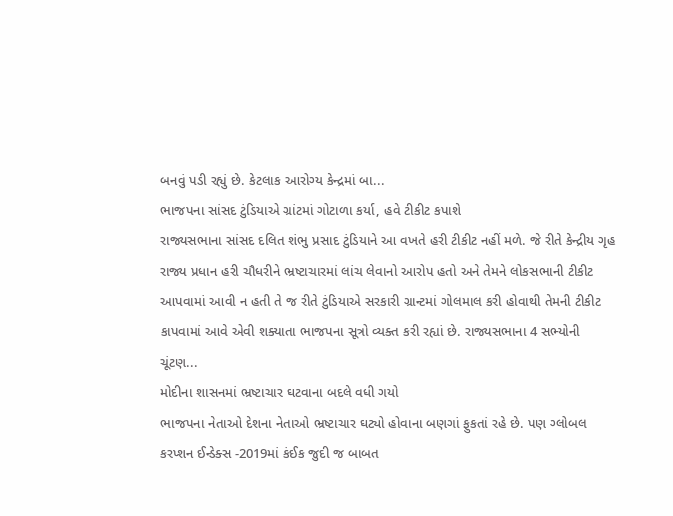બનવું પડી રહ્યું છે. કેટલાક આરોગ્ય કેન્દ્રમાં બા...
ભાજપના સાંસદ ટુંડિયાએ ગ્રાંટમાં ગોટાળા કર્યા, હવે ટીકીટ કપાશે
રાજ્યસભાના સાંસદ દલિત શંભુ પ્રસાદ ટુંડિયાને આ વખતે હરી ટીકીટ નહીં મળે. જે રીતે કેન્દ્રીય ગૃહ રાજ્ય પ્રધાન હરી ચૌધરીને ભ્રષ્ટાચારમાં લાંચ લેવાનો આરોપ હતો અને તેમને લોકસભાની ટીકીટ આપવામાં આવી ન હતી તે જ રીતે ટુંડિયાએ સરકારી ગ્રાન્ટમાં ગોલમાલ કરી હોવાથી તેમની ટીકીટ કાપવામાં આવે એવી શક્યાતા ભાજપના સૂત્રો વ્યક્ત કરી રહ્યાં છે. રાજ્યસભાના 4 સભ્યોની ચૂંટણ...
મોદીના શાસનમાં ભ્રષ્ટાચાર ઘટવાના બદલે વધી ગયો
ભાજપના નેતાઓ દેશના નેતાઓ ભ્રષ્ટાચાર ઘટ્યો હોવાના બણગાં ફુકતાં રહે છે. પણ ગ્લોબલ કરપ્શન ઈન્ડેક્સ -2019માં કંઈક જુદી જ બાબત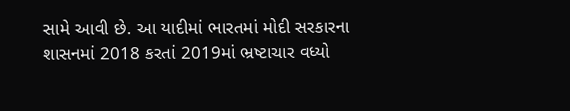સામે આવી છે. આ યાદીમાં ભારતમાં મોદી સરકારના શાસનમાં 2018 કરતાં 2019માં ભ્રષ્ટાચાર વધ્યો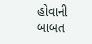હોવાની બાબત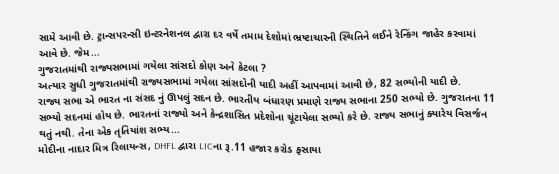સામે આવી છે. ટ્રાન્સપરન્સી ઇન્ટરનેશનલ દ્વારા દર વર્ષે તમામ દેશોમાં ભ્રષ્ટાચારની સ્થિતિને લઈને રેન્કિંગ જાહેર કરવામાં આવે છે. જેમ...
ગુજરાતમાંથી રાજ્યસભામાં ગયેલા સાંસદો કોણ અને કેટલા ?
અત્યાર સુધી ગુજરાતમાંથી રાજ્યસભામાં ગયેલા સાંસદોની યાદી અહીં આપવામાં આવી છે, 82 સભ્યોની યાદી છે.
રાજ્ય સભા એ ભારત ના સંસદ નું ઊપલું સદન છે. ભારતીય બંધારણ પ્રમાણે રાજ્ય સભાના 250 સભ્યો છે. ગુજરાતના 11 સભ્યો સદનમાં હોય છે. ભારતનાં રાજ્યો અને કેન્દ્રશાસિત પ્રદેશોના ચૂંટાયેલા સભ્યો કરે છે. રાજ્ય સભાનું ક્યારેય વિસર્જન થતું નથી. તેના એક તૃતિયાંશ સભ્ય...
મોદીના નાદાર મિત્ર રિલાયન્સ, DHFL દ્વારા LICના રૂ.11 હજાર કરોડ ફસાયા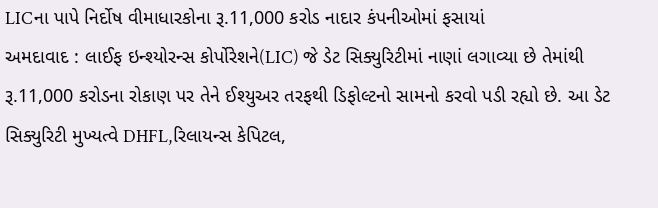LICના પાપે નિર્દોષ વીમાધારકોના રૂ.11,000 કરોડ નાદાર કંપનીઓમાં ફસાયાં
અમદાવાદ : લાઈફ ઇન્શ્યોરન્સ કોર્પોરેશને(LIC) જે ડેટ સિક્યુરિટીમાં નાણાં લગાવ્યા છે તેમાંથી રૂ.11,000 કરોડના રોકાણ પર તેને ઈશ્યુઅર તરફથી ડિફોલ્ટનો સામનો કરવો પડી રહ્યો છે. આ ડેટ સિક્યુરિટી મુખ્યત્વે DHFL,રિલાયન્સ કેપિટલ,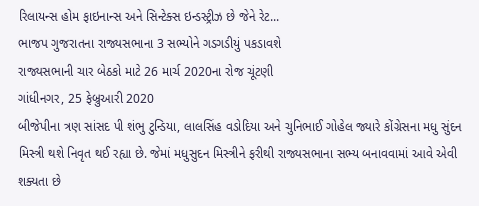રિલાયન્સ હોમ ફાઇનાન્સ અને સિન્ટેક્સ ઇન્ડસ્ટ્રીઝ છે જેને રેટ...
ભાજપ ગુજરાતના રાજ્યસભાના 3 સભ્યોને ગડગડીયું પકડાવશે
રાજ્યસભાની ચાર બેઠકો માટે 26 માર્ચ 2020ના રોજ ચૂંટણી
ગાંધીનગર, 25 ફેબ્રુઆરી 2020
બીજેપીના ત્રણ સાંસદ પી શંભુ ટુન્ડિયા, લાલસિંહ વડોદિયા અને ચુનિભાઈ ગોહેલ જ્યારે કોંગ્રેસના મધુ સુંદન મિસ્ત્રી થશે નિવૃત થઈ રહ્યા છે. જેમાં મધુસુદન મિસ્ત્રીને ફરીથી રાજ્યસભાના સભ્ય બનાવવામાં આવે એવી શક્યતા છે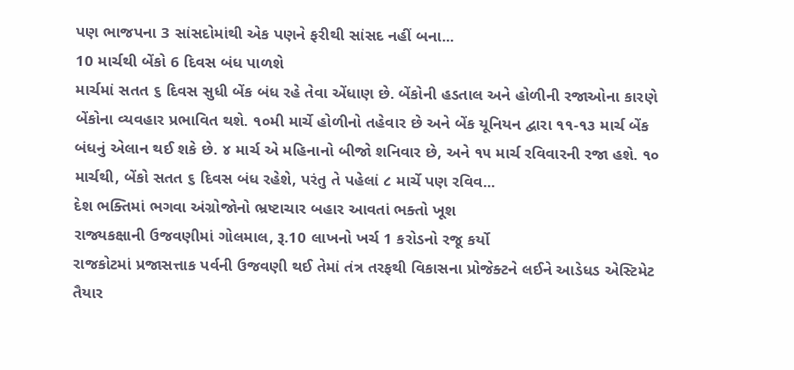પણ ભાજપના 3 સાંસદોમાંથી એક પણને ફરીથી સાંસદ નહીં બના...
10 માર્ચથી બેંકો 6 દિવસ બંધ પાળશે
માર્ચમાં સતત ૬ દિવસ સુધી બેંક બંધ રહે તેવા એંધાણ છે. બેંકોની હડતાલ અને હોળીની રજાઓના કારણે બેંકોના વ્યવહાર પ્રભાવિત થશે. ૧૦મી માર્ચે હોળીનો તહેવાર છે અને બેંક યૂનિયન દ્વારા ૧૧-૧૩ માર્ચ બેંક બંધનું એલાન થઈ શકે છે. ૪ માર્ચ એ મહિનાનો બીજો શનિવાર છે, અને ૧૫ માર્ચ રવિવારની રજા હશે. ૧૦ માર્ચથી, બેંકો સતત ૬ દિવસ બંધ રહેશે, પરંતુ તે પહેલાં ૮ માર્ચે પણ રવિવ...
દેશ ભક્તિમાં ભગવા અંગ્રોજોનો ભ્રષ્ટાચાર બહાર આવતાં ભક્તો ખૂશ
રાજ્યકક્ષાની ઉજવણીમાં ગોલમાલ, રૂ.10 લાખનો ખર્ચ 1 કરોડનો રજૂ કર્યો
રાજકોટમાં પ્રજાસત્તાક પર્વની ઉજવણી થઈ તેમાં તંત્ર તરફથી વિકાસના પ્રોજેક્ટને લઈને આડેધડ એસ્ટિમેટ તૈયાર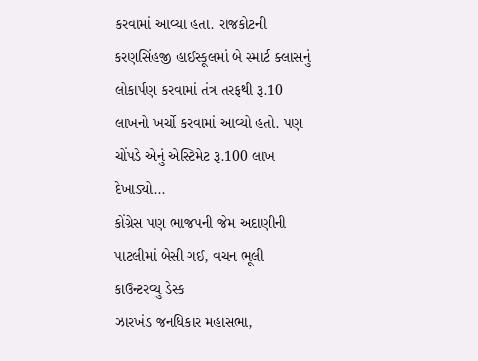કરવામાં આવ્યા હતા. રાજકોટની કરણસિંહજી હાઈસ્કૂલમાં બે સ્માર્ટ ક્લાસનું લોકાર્પણ કરવામાં તંત્ર તરફથી રૂ.10 લાખનો ખર્ચો કરવામાં આવ્યો હતો. પણ ચોંપડે એનું એસ્ટિમેટ રૂ.100 લાખ દેખાડ્યો...
કોંગ્રેસ પણ ભાજપની જેમ અદાણીની પાટલીમાં બેસી ગઈ, વચન ભૂલી
કાઉન્ટરવ્યુ ડેસ્ક
ઝારખંડ જનધિકાર મહાસભા,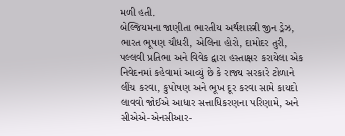મળી હતી.
બેલ્જિયમના જાણીતા ભારતીય અર્થશાસ્ત્રી જીન ડ્રેઝ, ભારત ભૂષણ ચૌધરી, એલિના હોરો, દામોદર તુરી, પલ્લવી પ્રતિભા અને વિવેક દ્વારા હસ્તાક્ષર કરાયેલા એક નિવેદનમાં કહેવામાં આવ્યું છે કે રાજ્ય સરકારે ટોળાને લીંચ કરવા, કુપોષણ અને ભૂખ દૂર કરવા સામે કાયદો લાવવો જોઈએ આધાર સત્તાધિકરણના પરિણામે, અને સીએએ-એનસીઆર-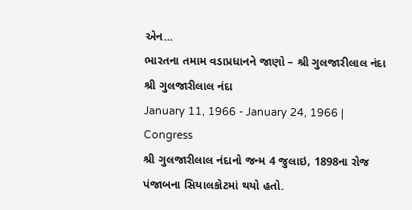એન...
ભારતના તમામ વડાપ્રધાનને જાણો – શ્રી ગુલજારીલાલ નંદા
શ્રી ગુલજારીલાલ નંદા
January 11, 1966 - January 24, 1966 | Congress
શ્રી ગુલજારીલાલ નંદાનો જન્મ 4 જુલાઇ, 1898ના રોજ પંજાબના સિયાલકોટમાં થયો હતો.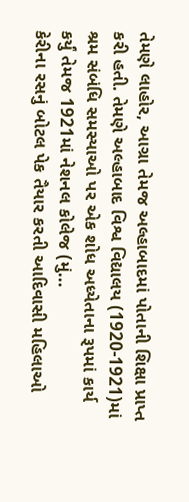તેમણે લાહોર, આગ્રા તેમજ અલ્હાબાદમાં પોતાની શિક્ષા પ્રાપ્ત કરી હતી. તેમણે અલ્હાબાદ વિશ્વ વિદ્યાલય (1920-1921)માં શ્રમ સંબંધિ સમસ્યાઓ પર એક શોધ અધ્યેતાના રૂપમાં કાર્ય કર્યું તેમજ 1921માં નેશનલ કોલેજ (મું...
કેરીના રસનું બોટલ પેક તૈયાર કરતી આદિવાસી મહિલાઓ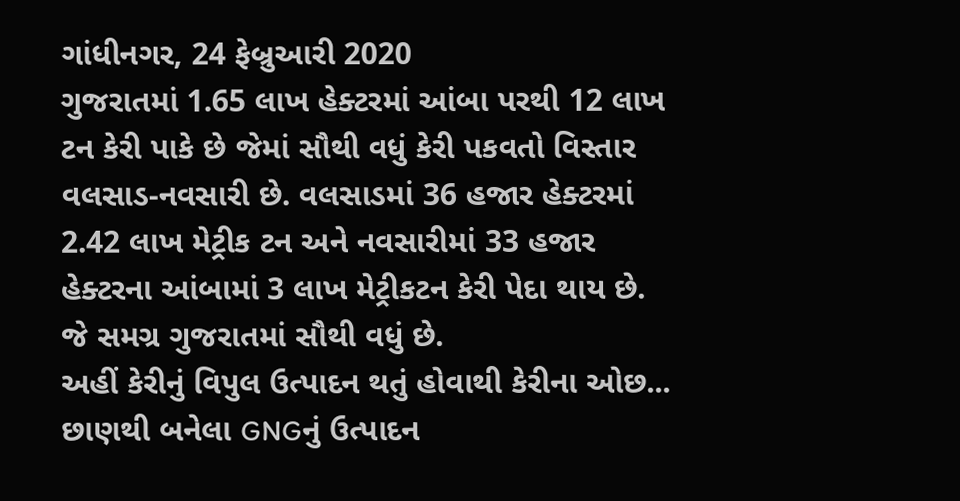ગાંધીનગર, 24 ફેબ્રુઆરી 2020
ગુજરાતમાં 1.65 લાખ હેક્ટરમાં આંબા પરથી 12 લાખ ટન કેરી પાકે છે જેમાં સૌથી વધું કેરી પકવતો વિસ્તાર વલસાડ-નવસારી છે. વલસાડમાં 36 હજાર હેક્ટરમાં 2.42 લાખ મેટ્રીક ટન અને નવસારીમાં 33 હજાર હેક્ટરના આંબામાં 3 લાખ મેટ્રીકટન કેરી પેદા થાય છે. જે સમગ્ર ગુજરાતમાં સૌથી વધું છે.
અહીં કેરીનું વિપુલ ઉત્પાદન થતું હોવાથી કેરીના ઓછ...
છાણથી બનેલા GNGનું ઉત્પાદન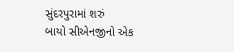સુંદરપુરામાં શરું
બાયો સીએનજીનો એક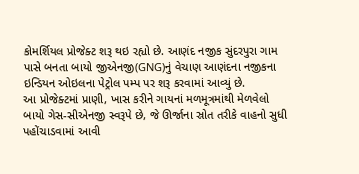કોમર્શિયલ પ્રોજેક્ટ શરૂ થઇ રહ્યો છે. આણંદ નજીક સુંદરપુરા ગામ પાસે બનતા બાયો જીએનજી(GNG)નું વેચાણ આણંદના નજીકના ઇન્ડિયન ઓઇલના પેટ્રોલ પમ્પ પર શરૂ કરવામાં આવ્યું છે.
આ પ્રોજેક્ટમાં પ્રાણી, ખાસ કરીને ગાયનાં મળમૂત્રમાંથી મેળવેલો બાયો ગેસ-સીએનજી સ્વરૂપે છે, જે ઊર્જાના સ્રોત તરીકે વાહનો સુધી પહોંચાડવામાં આવી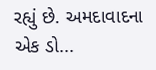રહ્યું છે. અમદાવાદના એક ડો...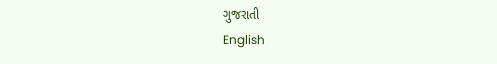ગુજરાતી
English